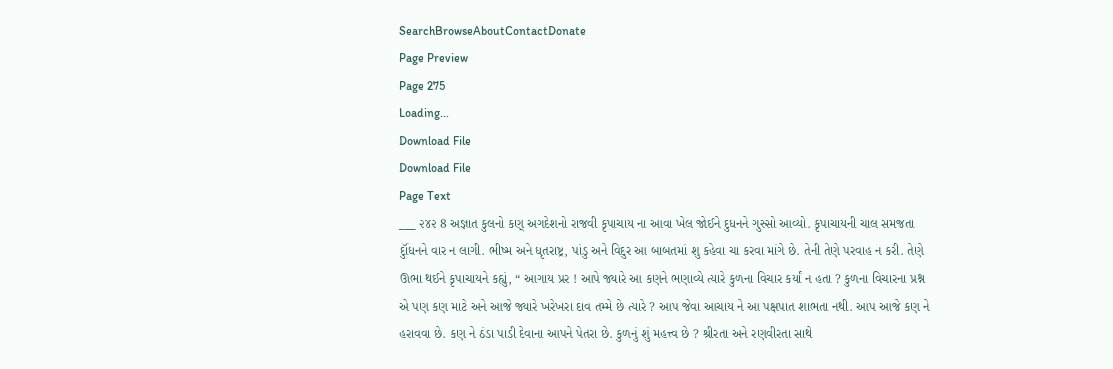SearchBrowseAboutContactDonate
Page Preview
Page 275
Loading...
Download File
Download File
Page Text
___ ૨૪૨ 8 અજ્ઞાત કુલનો કણ્ અગદેશનો રાજવી કૃપાચાય ના આવા ખેલ જોઈને દુધનને ગુસ્સો આવ્યો. કૃપાચાયની ચાલ સમજતા દુૉંધનને વાર ન લાગી. ભીષ્મ અને ધૃતરાષ્ટ્ર, પાંડુ અને વિદુર આ બાબતમાં શુ કહેવા ચા કરવા માંગે છે. તેની તેણે પરવાહ ન કરી. તેણે ઊભા થઈને કૃપાચાયને કહ્યું, “ આગાય પ્રર ! આપે જ્યારે આ કણને ભણાવ્યે ત્યારે કુળના વિચાર કર્યાં ન હતા ? કુળના વિચારના પ્રશ્ન એ પણ કણ માટે અને આજે જ્યારે ખરેખરા દાવ તમ્મે છે ત્યારે ? આપ જેવા આચાય ને આ પક્ષપાત શાભતા નથી. આપ આજે કણ ને હરાવવા છે. કણ ને ઠંડા પાડી દેવાના આપને પેતરા છે. કુળનું શું મહત્ત્વ છે ? શ્રીરતા અને રણવીરતા સાથે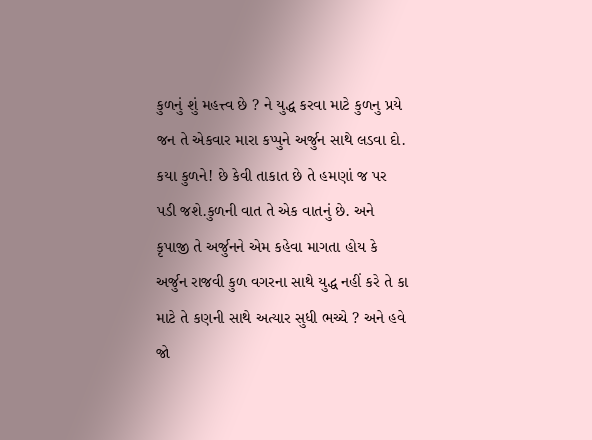કુળનું શું મહત્ત્વ છે ? ને યુદ્ધ કરવા માટે કુળનુ પ્રયે જન તે એકવાર મારા કપ્પુને અર્જુન સાથે લડવા દો. કયા કુળને! છે કેવી તાકાત છે તે હમણાં જ પર પડી જશે.કુળની વાત તે એક વાતનું છે. અને કૃપાજી તે અર્જુનને એમ કહેવા માગતા હોય કે અર્જુન રાજવી કુળ વગરના સાથે યુદ્ધ નહીં કરે તે કા માટે તે કણની સાથે અત્યાર સુધી ભચ્ચે ? અને હવે જો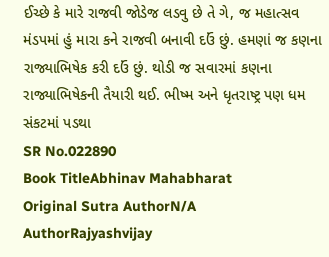ઈચ્છે કે મારે રાજવી જોડેજ લડવુ છે તે ગે, જ મહાત્સવ મંડપમાં હું મારા કને રાજવી બનાવી દઉં છું. હમણાં જ કણના રાજ્યાભિષેક કરી દઉં છું. થોડી જ સવારમાં કણના રાજ્યાભિષેકની તૈયારી થઈ. ભીષ્મ અને ધૃતરાષ્ટ્ર પણ ધમ સંકટમાં પડથા
SR No.022890
Book TitleAbhinav Mahabharat
Original Sutra AuthorN/A
AuthorRajyashvijay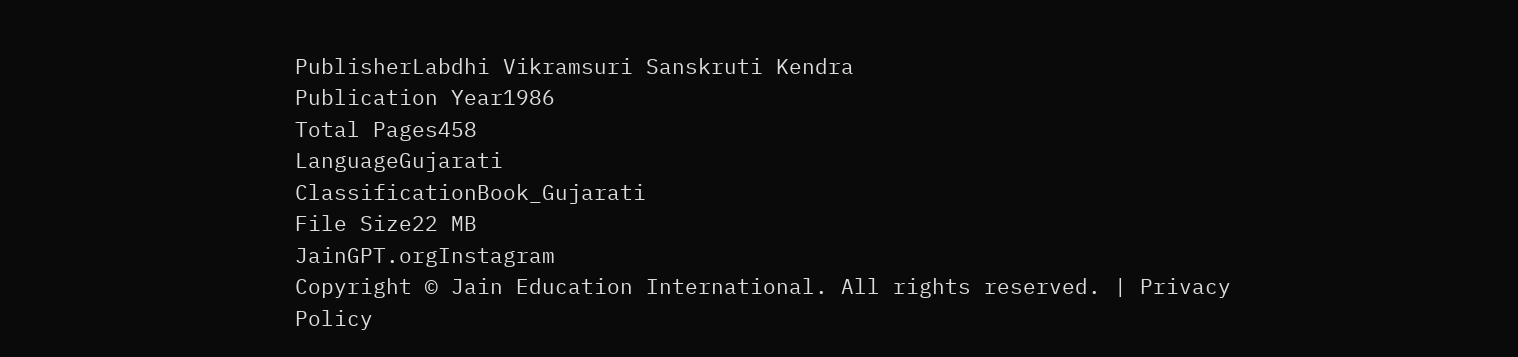PublisherLabdhi Vikramsuri Sanskruti Kendra
Publication Year1986
Total Pages458
LanguageGujarati
ClassificationBook_Gujarati
File Size22 MB
JainGPT.orgInstagram
Copyright © Jain Education International. All rights reserved. | Privacy Policy